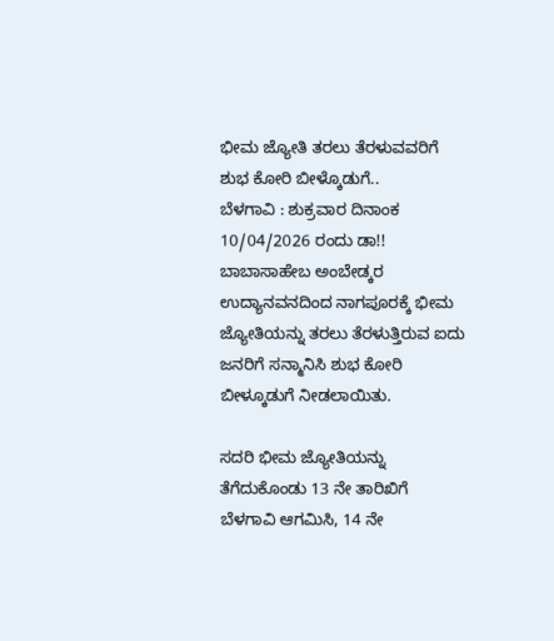ಭೀಮ ಜ್ಯೋತಿ ತರಲು ತೆರಳುವವರಿಗೆ ಶುಭ ಕೋರಿ ಬೀಳ್ಕೊಡುಗೆ..
ಬೆಳಗಾವಿ : ಶುಕ್ರವಾರ ದಿನಾಂಕ 10/04/2026 ರಂದು ಡಾ!! ಬಾಬಾಸಾಹೇಬ ಅಂಬೇಡ್ಕರ ಉದ್ಯಾನವನದಿಂದ ನಾಗಪೂರಕ್ಕೆ ಭೀಮ ಜ್ಯೋತಿಯನ್ನು ತರಲು ತೆರಳುತ್ತಿರುವ ಐದು ಜನರಿಗೆ ಸನ್ಮಾನಿಸಿ ಶುಭ ಕೋರಿ ಬೀಳ್ಕೂಡುಗೆ ನೀಡಲಾಯಿತು.

ಸದರಿ ಭೀಮ ಜ್ಯೋತಿಯನ್ನು ತೆಗೆದುಕೊಂಡು 13 ನೇ ತಾರಿಖಿಗೆ ಬೆಳಗಾವಿ ಆಗಮಿಸಿ, 14 ನೇ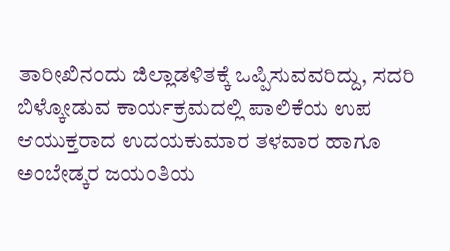ತಾರೀಖಿನಂದು ಜಿಲ್ಲಾಡಳಿತಕ್ಕೆ ಒಪ್ಪಿಸುವವರಿದ್ದು, ಸದರಿ ಬಿಳ್ಕೋಡುವ ಕಾರ್ಯಕ್ರಮದಲ್ಲಿ ಪಾಲಿಕೆಯ ಉಪ ಆಯುಕ್ತರಾದ ಉದಯಕುಮಾರ ತಳವಾರ ಹಾಗೂ ಅಂಬೇಡ್ಕರ ಜಯಂತಿಯ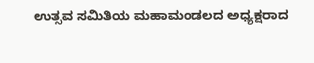ಉತ್ಸವ ಸಮಿತಿಯ ಮಹಾಮಂಡಲದ ಅಧ್ಯಕ್ಷರಾದ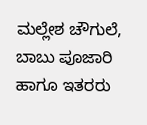ಮಲ್ಲೇಶ ಚೌಗುಲೆ, ಬಾಬು ಪೂಜಾರಿ ಹಾಗೂ ಇತರರು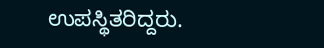ಉಪಸ್ಥಿತರಿದ್ದರು.